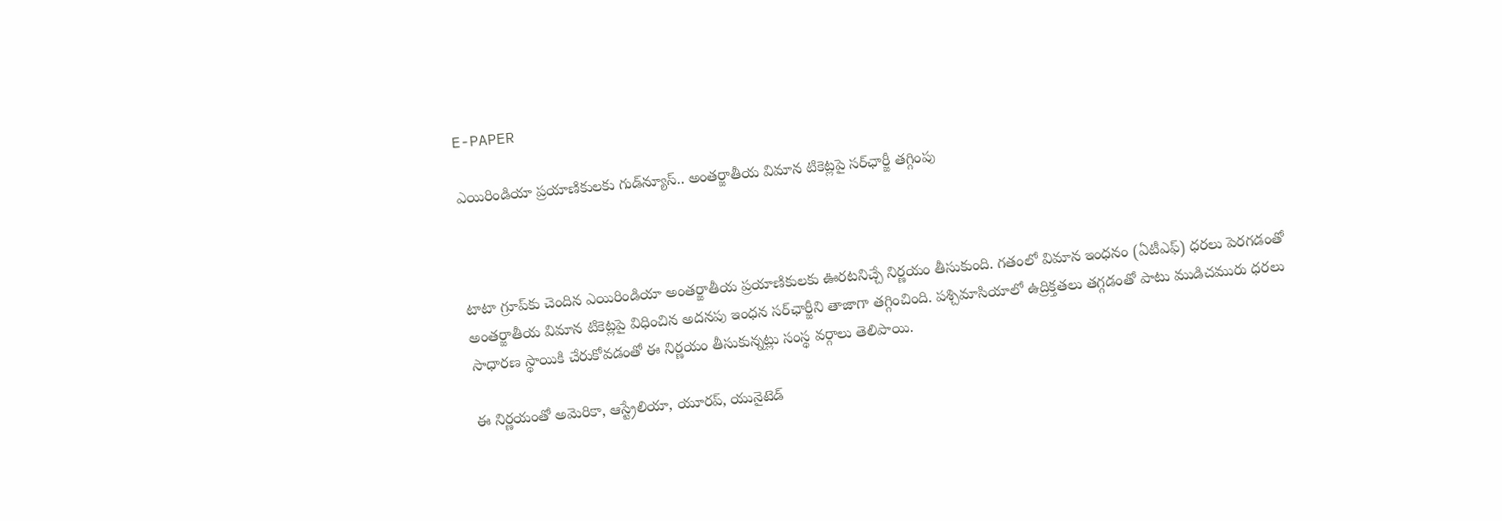E-PAPER

ఎయిరిండియా ప్రయాణికులకు గుడ్‌న్యూస్.. అంతర్జాతీయ విమాన టికెట్లపై సర్‌ఛార్జీ తగ్గింపు



టాటా గ్రూప్‌కు చెందిన ఎయిరిండియా అంతర్జాతీయ ప్రయాణికులకు ఊరటనిచ్చే నిర్ణయం తీసుకుంది. గతంలో విమాన ఇంధనం (ఏటీఎఫ్) ధరలు పెరగడంతో అంతర్జాతీయ విమాన టికెట్లపై విధించిన అదనపు ఇంధన సర్‌ఛార్జీని తాజాగా తగ్గించింది. పశ్చిమాసియాలో ఉద్రిక్తతలు తగ్గడంతో పాటు ముడిచమురు ధరలు సాధారణ స్థాయికి చేరుకోవడంతో ఈ నిర్ణయం తీసుకున్నట్లు సంస్థ వర్గాలు తెలిపాయి.

ఈ నిర్ణయంతో అమెరికా, ఆస్ట్రేలియా, యూరప్, యునైటెడ్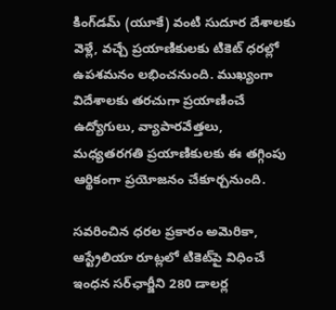కింగ్‌డమ్ (యూకే) వంటి సుదూర దేశాలకు వెళ్లే, వచ్చే ప్రయాణికులకు టికెట్ ధరల్లో ఉపశమనం లభించనుంది. ముఖ్యంగా విదేశాలకు తరచుగా ప్రయాణించే ఉద్యోగులు, వ్యాపారవేత్తలు, మధ్యతరగతి ప్రయాణికులకు ఈ తగ్గింపు ఆర్థికంగా ప్రయోజనం చేకూర్చనుంది.

సవరించిన ధరల ప్రకారం అమెరికా, ఆస్ట్రేలియా రూట్లలో టికెట్‌పై విధించే ఇంధన సర్‌ఛార్జీని 280 డాలర్ల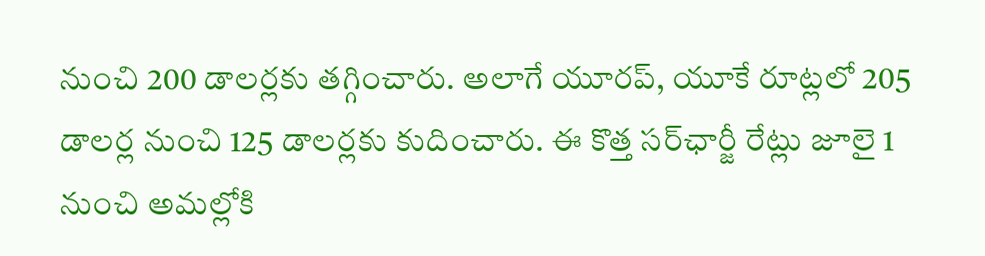నుంచి 200 డాలర్లకు తగ్గించారు. అలాగే యూరప్, యూకే రూట్లలో 205 డాలర్ల నుంచి 125 డాలర్లకు కుదించారు. ఈ కొత్త సర్‌ఛార్జీ రేట్లు జూలై 1 నుంచి అమల్లోకి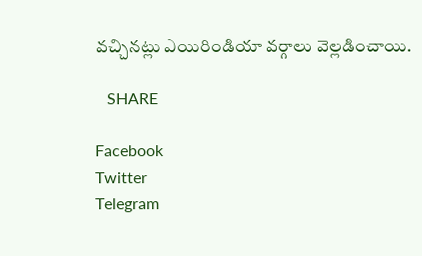వచ్చినట్లు ఎయిరిండియా వర్గాలు వెల్లడించాయి.

   SHARE

Facebook
Twitter
Telegram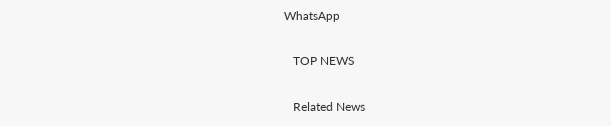WhatsApp

   TOP NEWS

   Related News